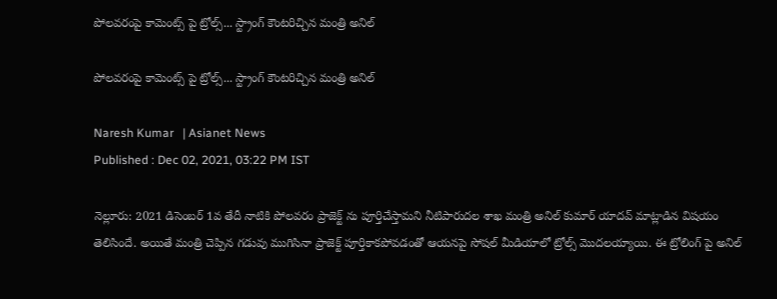పోలవరంపై కామెంట్స్ పై ట్రోల్స్... స్ట్రాంగ్ కౌంటరిచ్చిన మంత్రి అనిల్

పోలవరంపై కామెంట్స్ పై ట్రోల్స్... స్ట్రాంగ్ కౌంటరిచ్చిన మంత్రి అనిల్

Naresh Kumar   | Asianet News
Published : Dec 02, 2021, 03:22 PM IST

నెల్లూరు: 2021 డిసెంబర్ 1వ తేదీ నాటికి పోలవరం ప్రాజెక్ట్ ను పూర్తిచేస్తామని నీటిపారుదల శాఖ మంత్రి అనిల్ కుమార్ యాదవ్ మాట్లాడిన విషయం తెలిసిందే. అయితే మంత్రి చెప్పిన గడువు ముగిసినా ప్రాజెక్ట్ పూర్తికాకపోవడంతో ఆయనపై సోషల్ మీడియాలో ట్రోల్స్ మొదలయ్యాయి. ఈ ట్రోలింగ్ పై అనిల్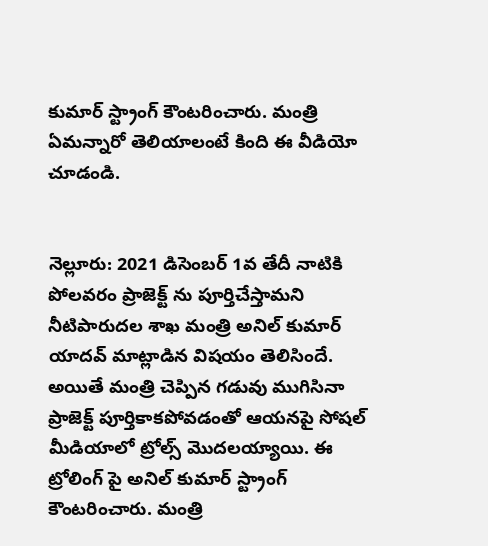కుమార్ స్ట్రాంగ్ కౌంటరించారు. మంత్రి ఏమన్నారో తెలియాలంటే కింది ఈ వీడియో చూడండి.


నెల్లూరు: 2021 డిసెంబర్ 1వ తేదీ నాటికి పోలవరం ప్రాజెక్ట్ ను పూర్తిచేస్తామని నీటిపారుదల శాఖ మంత్రి అనిల్ కుమార్ యాదవ్ మాట్లాడిన విషయం తెలిసిందే. అయితే మంత్రి చెప్పిన గడువు ముగిసినా ప్రాజెక్ట్ పూర్తికాకపోవడంతో ఆయనపై సోషల్ మీడియాలో ట్రోల్స్ మొదలయ్యాయి. ఈ ట్రోలింగ్ పై అనిల్ కుమార్ స్ట్రాంగ్ కౌంటరించారు. మంత్రి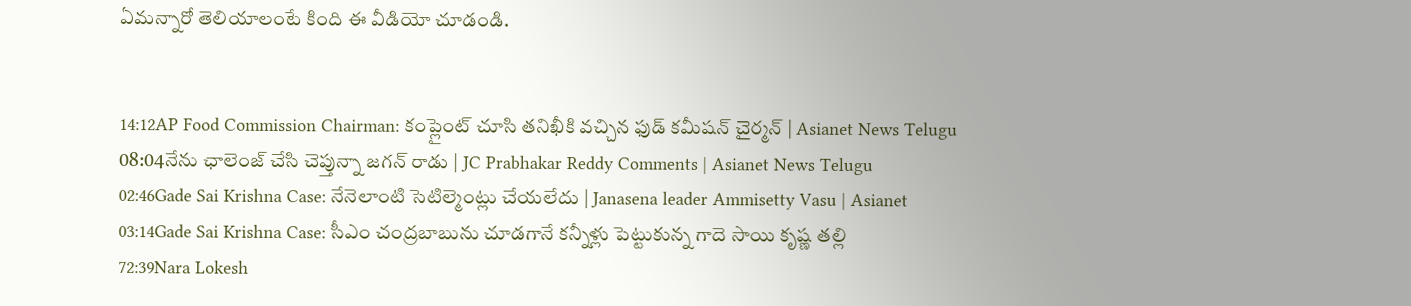ఏమన్నారో తెలియాలంటే కింది ఈ వీడియో చూడండి.


14:12AP Food Commission Chairman: కంప్లైంట్ చూసి తనిఖీకి వచ్చిన ఫుడ్ కమీషన్ చైర్మన్ | Asianet News Telugu
08:04నేను ఛాలెంజ్ చేసి చెప్తున్నా జగన్ రాడు | JC Prabhakar Reddy Comments | Asianet News Telugu
02:46Gade Sai Krishna Case: నేనెలాంటి సెటిల్మెంట్లు చేయలేదు | Janasena leader Ammisetty Vasu | Asianet
03:14Gade Sai Krishna Case: సీఎం చంద్రబాబును చూడగానే కన్నీళ్లు పెట్టుకున్న గాదె సాయి కృష్ణ తల్లి
72:39Nara Lokesh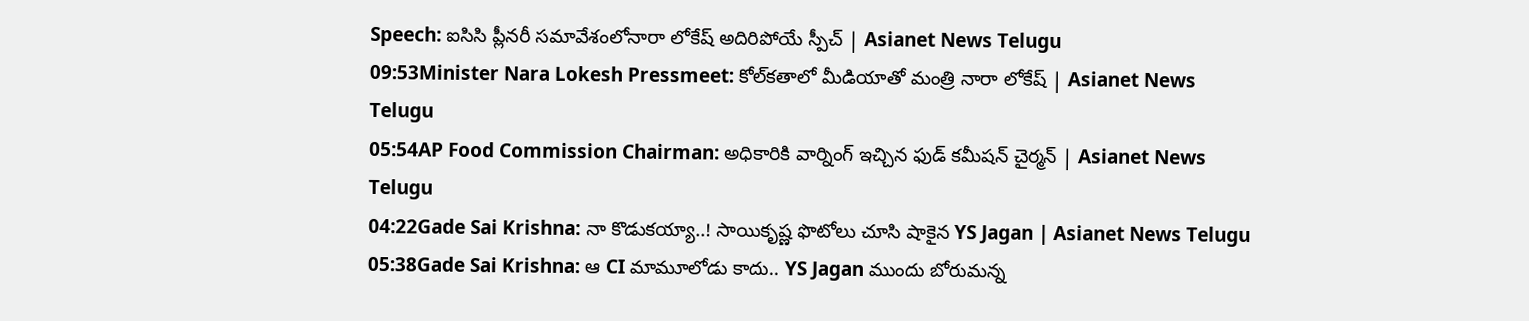Speech: ఐసిసి ప్లీనరీ సమావేశంలోనారా లోకేష్ అదిరిపోయే స్పీచ్ | Asianet News Telugu
09:53Minister Nara Lokesh Pressmeet: కోల్‌కతాలో మీడియాతో మంత్రి నారా లోకేష్ | Asianet News Telugu
05:54AP Food Commission Chairman: అధికారికి వార్నింగ్ ఇచ్చిన ఫుడ్ కమీషన్ చైర్మన్ | Asianet News Telugu
04:22Gade Sai Krishna: నా కొడుకయ్యా..! సాయికృష్ణ ఫొటోలు చూసి షాకైన YS Jagan | Asianet News Telugu
05:38Gade Sai Krishna: ఆ CI మామూలోడు కాదు.. YS Jagan ముందు బోరుమన్న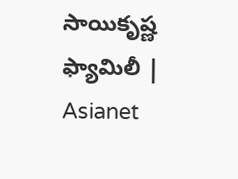సాయికృష్ణ ఫ్యామిలీ | Asianet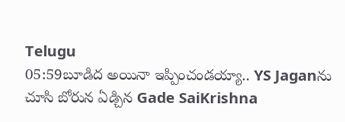Telugu
05:59బూడిద అయినా ఇప్పించండయ్యా.. YS Jaganను చూసి బోరున ఏడ్చిన Gade SaiKrishna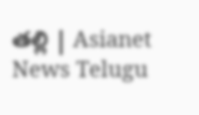తల్లి | Asianet News Telugu